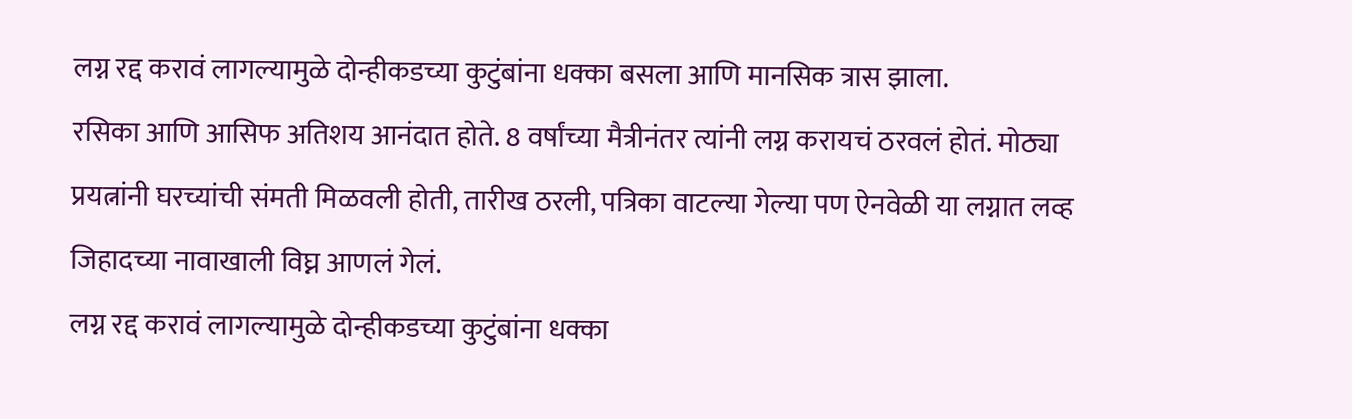लग्न रद्द करावं लागल्यामुळे दोन्हीकडच्या कुटुंबांना धक्का बसला आणि मानसिक त्रास झाला.
रसिका आणि आसिफ अतिशय आनंदात होते. 8 वर्षांच्या मैत्रीनंतर त्यांनी लग्न करायचं ठरवलं होतं. मोठ्या प्रयत्नांनी घरच्यांची संमती मिळवली होती, तारीख ठरली, पत्रिका वाटल्या गेल्या पण ऐनवेळी या लग्नात लव्ह जिहादच्या नावाखाली विघ्न आणलं गेलं.
लग्न रद्द करावं लागल्यामुळे दोन्हीकडच्या कुटुंबांना धक्का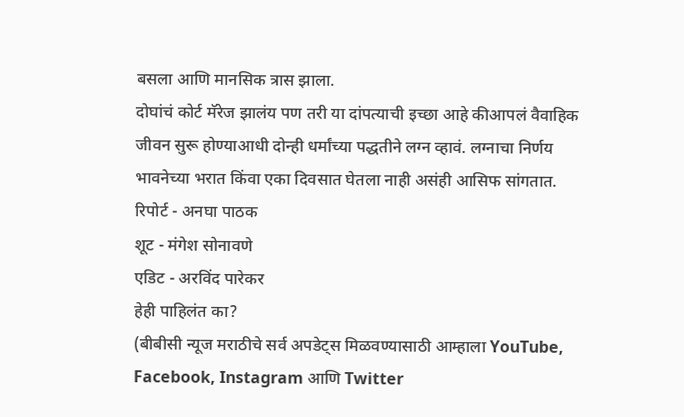बसला आणि मानसिक त्रास झाला.
दोघांचं कोर्ट मॅरेज झालंय पण तरी या दांपत्याची इच्छा आहे कीआपलं वैवाहिक जीवन सुरू होण्याआधी दोन्ही धर्मांच्या पद्धतीने लग्न व्हावं. लग्नाचा निर्णय भावनेच्या भरात किंवा एका दिवसात घेतला नाही असंही आसिफ सांगतात.
रिपोर्ट - अनघा पाठक
शूट - मंगेश सोनावणे
एडिट - अरविंद पारेकर
हेही पाहिलंत का?
(बीबीसी न्यूज मराठीचे सर्व अपडेट्स मिळवण्यासाठी आम्हाला YouTube, Facebook, Instagram आणि Twitter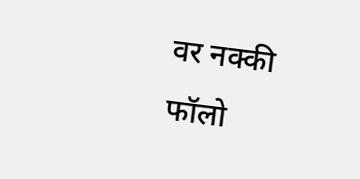वर नक्की फॉलो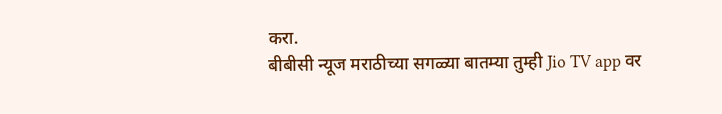करा.
बीबीसी न्यूज मराठीच्या सगळ्या बातम्या तुम्ही Jio TV app वर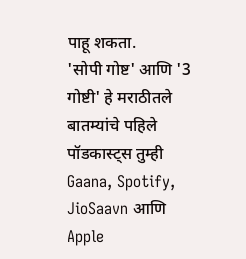पाहू शकता.
'सोपी गोष्ट' आणि '3 गोष्टी' हे मराठीतले बातम्यांचे पहिले पॉडकास्ट्स तुम्ही Gaana, Spotify, JioSaavn आणि Apple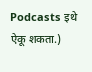Podcasts इथे ऐकू शकता.)